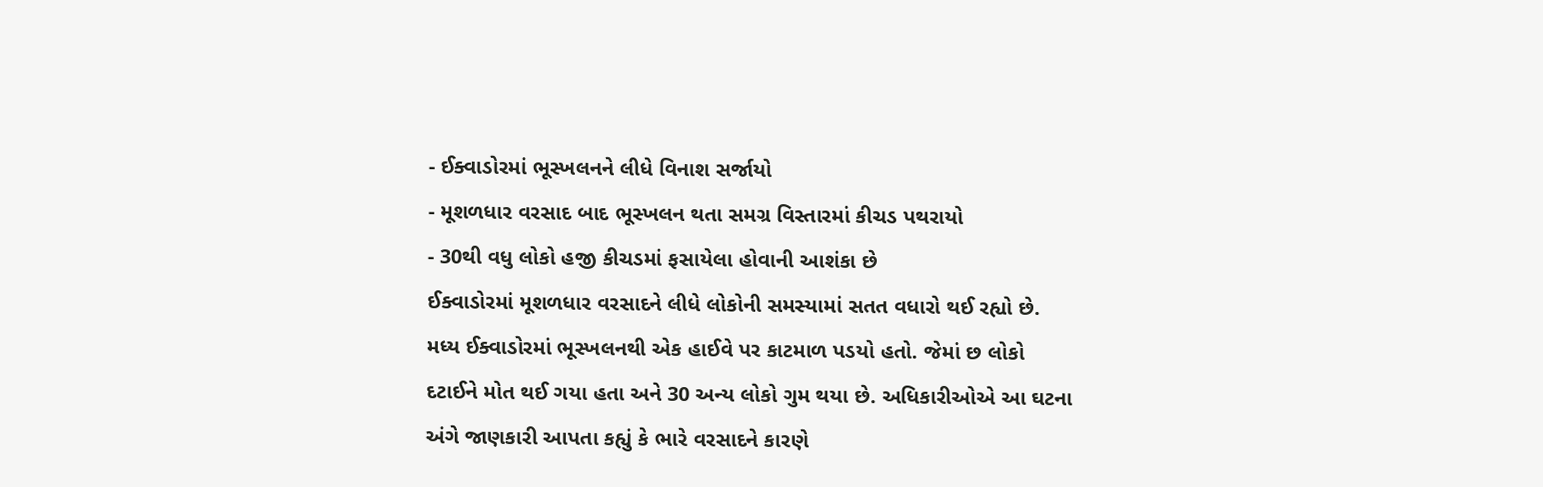- ઈક્વાડોરમાં ભૂસ્ખલનને લીધે વિનાશ સર્જાયો
- મૂશળધાર વરસાદ બાદ ભૂસ્ખલન થતા સમગ્ર વિસ્તારમાં કીચડ પથરાયો
- 30થી વધુ લોકો હજી કીચડમાં ફસાયેલા હોવાની આશંકા છે
ઈક્વાડોરમાં મૂશળધાર વરસાદને લીધે લોકોની સમસ્યામાં સતત વધારો થઈ રહ્યો છે. મધ્ય ઈક્વાડોરમાં ભૂસ્ખલનથી એક હાઈવે પર કાટમાળ પડયો હતો. જેમાં છ લોકો દટાઈને મોત થઈ ગયા હતા અને 30 અન્ય લોકો ગુમ થયા છે. અધિકારીઓએ આ ઘટના અંગે જાણકારી આપતા કહ્યું કે ભારે વરસાદને કારણે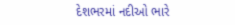દેશભરમાં નદીઓ ભારે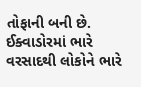તોફાની બની છે. ઈક્વાડોરમાં ભારે વરસાદથી લોકોને ભારે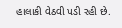હાલાકી વેઠવી પડી રહી છે.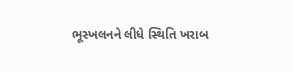ભૂસ્ખલનને લીધે સ્થિતિ ખરાબ